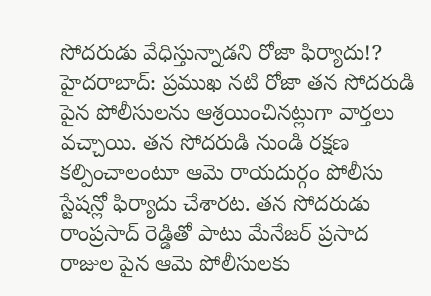సోదరుడు వేధిస్తున్నాడని రోజా ఫిర్యాదు!?
హైదరాబాద్: ప్రముఖ నటి రోజా తన సోదరుడి పైన పోలీసులను ఆశ్రయించినట్లుగా వార్తలు వచ్చాయి. తన సోదరుడి నుండి రక్షణ కల్పించాలంటూ ఆమె రాయదుర్గం పోలీసు స్టేషన్లో ఫిర్యాదు చేశారట. తన సోదరుడు రాంప్రసాద్ రెడ్డితో పాటు మేనేజర్ ప్రసాద రాజుల పైన ఆమె పోలీసులకు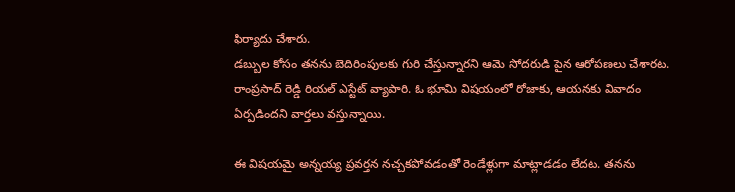ఫిర్యాదు చేశారు.
డబ్బుల కోసం తనను బెదిరింపులకు గురి చేస్తున్నారని ఆమె సోదరుడి పైన ఆరోపణలు చేశారట. రాంప్రసాద్ రెడ్డి రియల్ ఎస్టేట్ వ్యాపారి. ఓ భూమి విషయంలో రోజాకు, ఆయనకు వివాదం ఏర్పడిందని వార్తలు వస్తున్నాయి.

ఈ విషయమై అన్నయ్య ప్రవర్తన నచ్చకపోవడంతో రెండేళ్లుగా మాట్లాడడం లేదట. తనను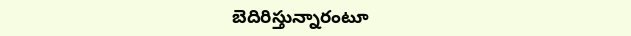బెదిరిస్తున్నారంటూ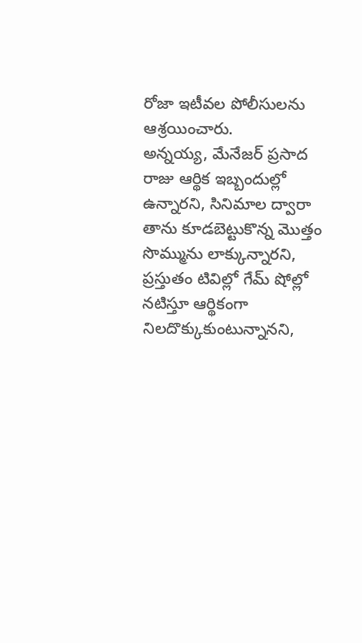రోజా ఇటీవల పోలీసులను ఆశ్రయించారు.
అన్నయ్య, మేనేజర్ ప్రసాద రాజు ఆర్థిక ఇబ్బందుల్లో ఉన్నారని, సినిమాల ద్వారా తాను కూడబెట్టుకొన్న మొత్తం సొమ్మును లాక్కున్నారని, ప్రస్తుతం టివిల్లో గేమ్ షోల్లో నటిస్తూ ఆర్థికంగా నిలదొక్కుకుంటున్నానని,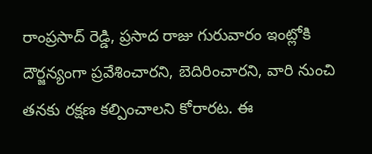రాంప్రసాద్ రెడ్డి, ప్రసాద రాజు గురువారం ఇంట్లోకి దౌర్జన్యంగా ప్రవేశించారని, బెదిరించారని, వారి నుంచి తనకు రక్షణ కల్పించాలని కోరారట. ఈ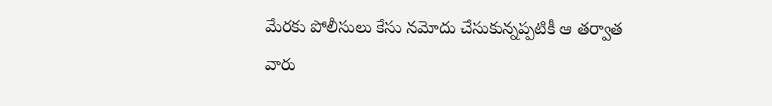మేరకు పోలీసులు కేసు నమోదు చేసుకున్నప్పటికీ ఆ తర్వాత వారు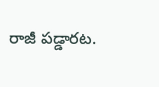రాజీ పడ్డారట.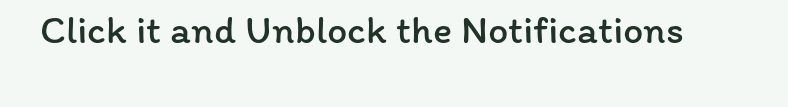Click it and Unblock the Notifications